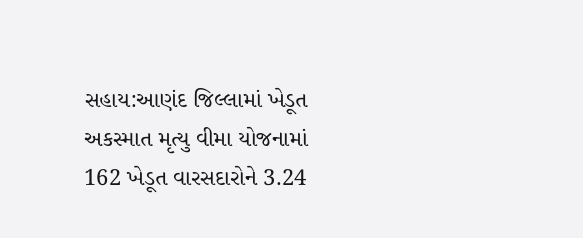સહાય:આણંદ જિલ્લામાં ખેડૂત અકસ્માત મૃત્યુ વીમા યોજનામાં 162 ખેડૂત વારસદારોને 3.24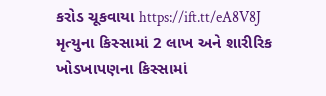કરોડ ચૂકવાયા https://ift.tt/eA8V8J
મૃત્યુના કિસ્સામાં 2 લાખ અને શારીરિક ખોડખાપણના કિસ્સામાં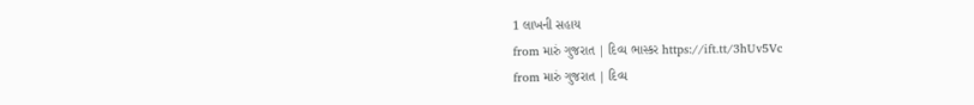1 લાખની સહાય
from મારું ગુજરાત | દિવ્ય ભાસ્કર https://ift.tt/3hUv5Vc
from મારું ગુજરાત | દિવ્ય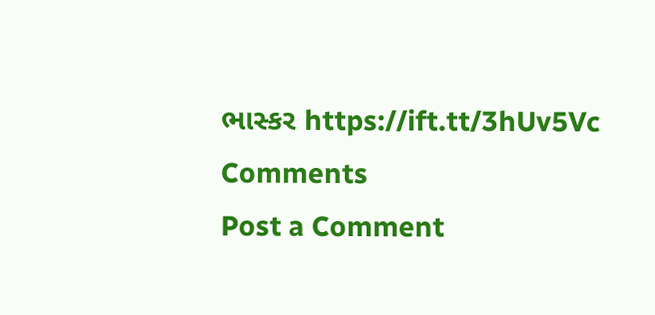ભાસ્કર https://ift.tt/3hUv5Vc
Comments
Post a Comment